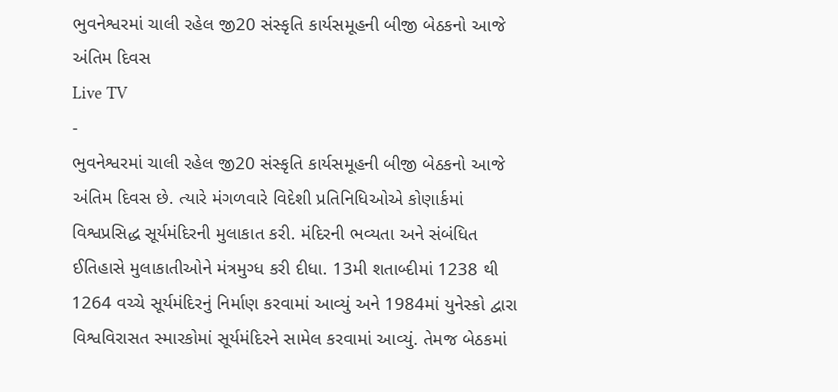ભુવનેશ્વરમાં ચાલી રહેલ જી20 સંસ્કૃતિ કાર્યસમૂહની બીજી બેઠકનો આજે અંતિમ દિવસ
Live TV
-
ભુવનેશ્વરમાં ચાલી રહેલ જી20 સંસ્કૃતિ કાર્યસમૂહની બીજી બેઠકનો આજે અંતિમ દિવસ છે. ત્યારે મંગળવારે વિદેશી પ્રતિનિધિઓએ કોણાર્કમાં વિશ્વપ્રસિદ્ધ સૂર્યમંદિરની મુલાકાત કરી. મંદિરની ભવ્યતા અને સંબંધિત ઈતિહાસે મુલાકાતીઓને મંત્રમુગ્ધ કરી દીધા. 13મી શતાબ્દીમાં 1238 થી 1264 વચ્ચે સૂર્યમંદિરનું નિર્માણ કરવામાં આવ્યું અને 1984માં યુનેસ્કો દ્વારા વિશ્વવિરાસત સ્મારકોમાં સૂર્યમંદિરને સામેલ કરવામાં આવ્યું. તેમજ બેઠકમાં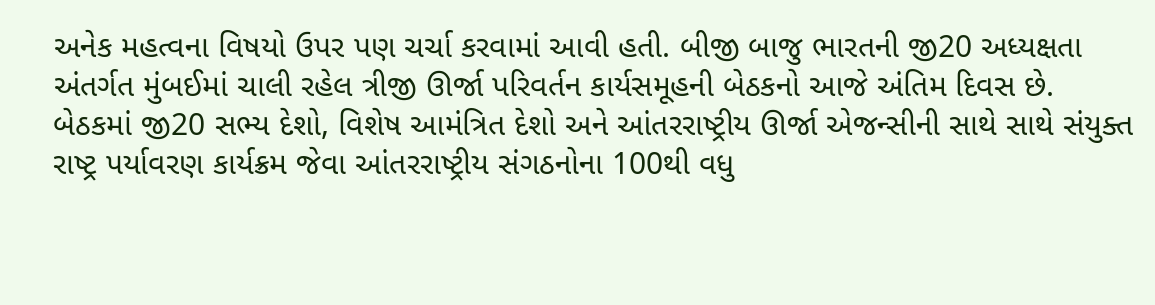અનેક મહત્વના વિષયો ઉપર પણ ચર્ચા કરવામાં આવી હતી. બીજી બાજુ ભારતની જી20 અધ્યક્ષતા અંતર્ગત મુંબઈમાં ચાલી રહેલ ત્રીજી ઊર્જા પરિવર્તન કાર્યસમૂહની બેઠકનો આજે અંતિમ દિવસ છે.
બેઠકમાં જી20 સભ્ય દેશો, વિશેષ આમંત્રિત દેશો અને આંતરરાષ્ટ્રીય ઊર્જા એજન્સીની સાથે સાથે સંયુક્ત રાષ્ટ્ર પર્યાવરણ કાર્યક્રમ જેવા આંતરરાષ્ટ્રીય સંગઠનોના 100થી વધુ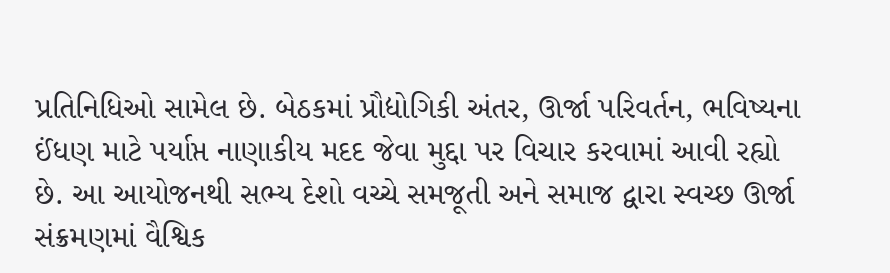પ્રતિનિધિઓ સામેલ છે. બેઠકમાં પ્રૌદ્યોગિકી અંતર, ઊર્જા પરિવર્તન, ભવિષ્યના ઈંધણ માટે પર્યાપ્ત નાણાકીય મદદ જેવા મુદ્દા પર વિચાર કરવામાં આવી રહ્યો છે. આ આયોજનથી સભ્ય દેશો વચ્ચે સમજૂતી અને સમાજ દ્વારા સ્વચ્છ ઊર્જા સંક્રમણમાં વૈશ્વિક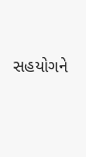સહયોગને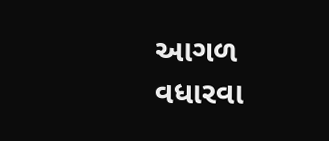આગળ વધારવા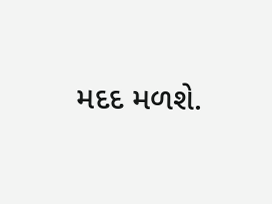મદદ મળશે.